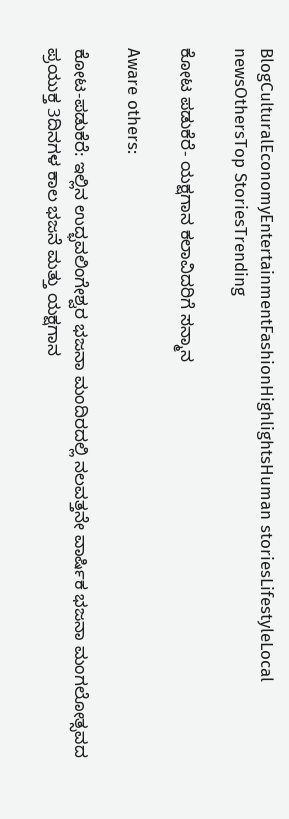BlogCulturalEconomyEntertainmentFashionHighlightsHuman storiesLifestyleLocal newsOthersTop StoriesTrending

ಕೋಟ ಪಡುಕೆರೆ- ಯಕ್ಷಗಾನ ಕಲಾವಿದರಿಗೆ ಸನ್ಮಾನ

Aware others:

ಕೋಟ-ಪಡುಕೆರೆ: ಇಲ್ಲಿನ ಉದ್ಭವಲಿಂಗೇಶ್ವರ ಭಜನಾ ಮಂದಿರದಲ್ಲಿ ನಲವತ್ತನೇ ವಾರ್ಷಿಕ ಭಜನಾ ಮಂಗಲೋತ್ಸವದ ಪ್ರಯುಕ್ತ 3ದಿನಗಳ ಕಾಲ ಭಜನೆ ಮತ್ತು ಯಕ್ಷಗಾನ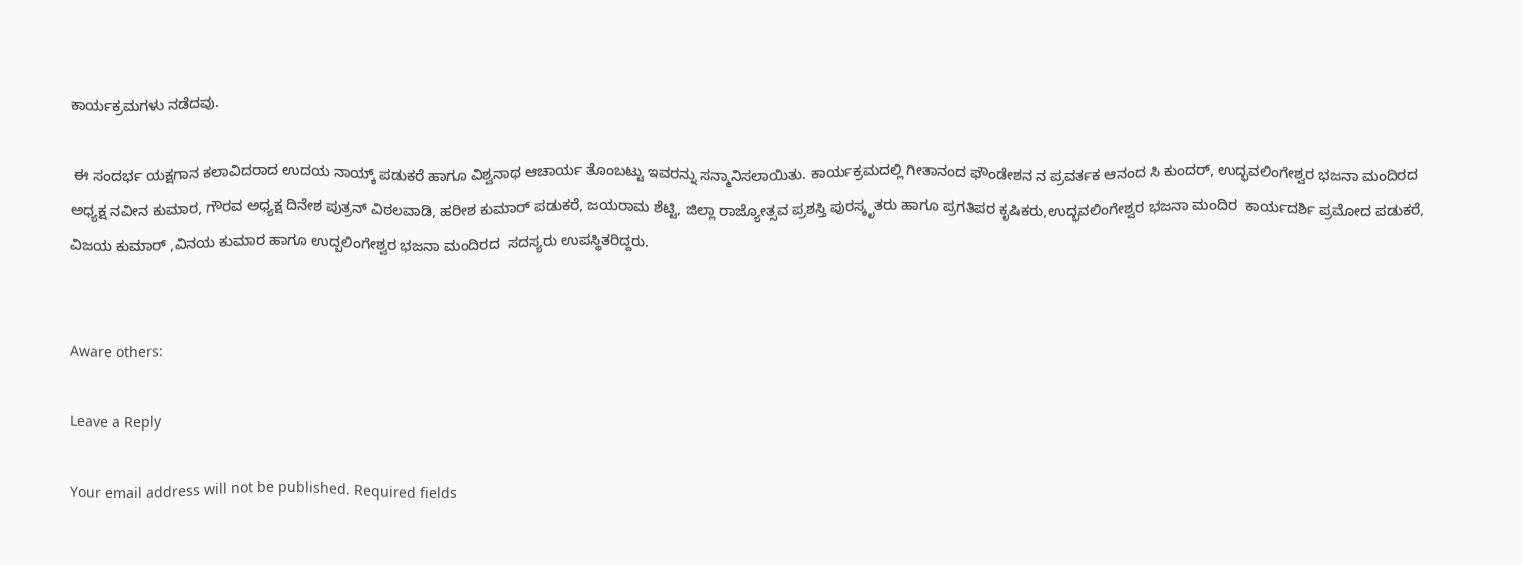ಕಾರ್ಯಕ್ರಮಗಳು ನಡೆದವು.

 ಈ ಸಂದರ್ಭ ಯಕ್ಷಗಾನ ಕಲಾವಿದರಾದ ಉದಯ ನಾಯ್ಕ್ ಪಡುಕರೆ ಹಾಗೂ ವಿಶ್ವನಾಥ ಆಚಾರ್ಯ ತೊಂಬಟ್ಟು ಇವರನ್ನು ಸನ್ಮಾನಿಸಲಾಯಿತು. ಕಾರ್ಯಕ್ರಮದಲ್ಲಿ ಗೀತಾನಂದ ಫೌಂಡೇಶನ ನ ಪ್ರವರ್ತಕ ಆನಂದ ಸಿ ಕುಂದರ್, ಉದ್ಭವಲಿಂಗೇಶ್ವರ ಭಜನಾ ಮಂದಿರದ ಅಧ್ಯಕ್ಷ ನವೀನ ಕುಮಾರ, ಗೌರವ ಅಧ್ಯಕ್ಷ ದಿನೇಶ ಪುತ್ರನ್ ವಿಠಲವಾಡಿ, ಹರೀಶ ಕುಮಾರ್ ಪಡುಕರೆ, ಜಯರಾಮ ಶೆಟ್ಟಿ, ಜಿಲ್ಲಾ ರಾಜ್ಯೋತ್ಸವ ಪ್ರಶಸ್ತಿ ಪುರಸ್ಕೃತರು ಹಾಗೂ ಪ್ರಗತಿಪರ ಕೃಷಿಕರು,ಉದ್ಭವಲಿಂಗೇಶ್ವರ ಭಜನಾ ಮಂದಿರ  ಕಾರ್ಯದರ್ಶಿ ಪ್ರಮೋದ ಪಡುಕರೆ, ವಿಜಯ ಕುಮಾರ್ ,ವಿನಯ ಕುಮಾರ ಹಾಗೂ ಉದ್ಬಲಿಂಗೇಶ್ವರ ಭಜನಾ ಮಂದಿರದ  ಸದಸ್ಯರು ಉಪಸ್ಥಿತರಿದ್ದರು.


Aware others:

Leave a Reply

Your email address will not be published. Required fields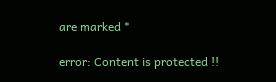are marked *

error: Content is protected !!